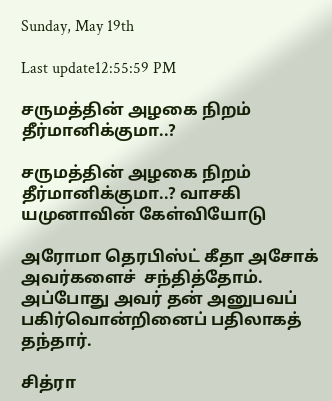Sunday, May 19th

Last update12:55:59 PM

சருமத்தின் அழகை நிறம் தீர்மானிக்குமா..?

சருமத்தின் அழகை நிறம் தீர்மானிக்குமா..? வாசகி யமுனாவின் கேள்வியோடு

அரோமா தெரபிஸ்ட் கீதா அசோக் அவர்களைச்  சந்தித்தோம். அப்போது அவர் தன் அனுபவப் பகிர்வொன்றினைப் பதிலாகத் தந்தார்.

சித்ரா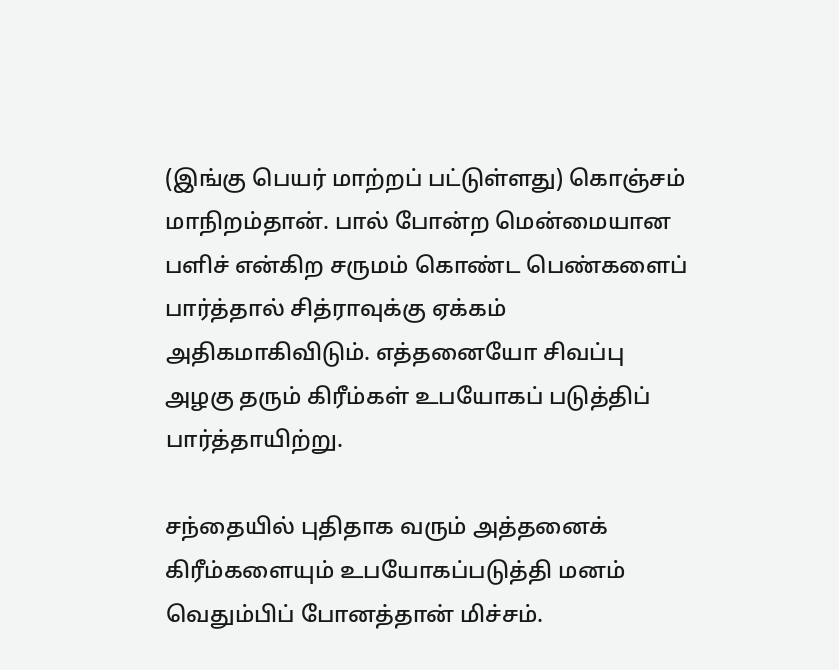(இங்கு பெயர் மாற்றப் பட்டுள்ளது) கொஞ்சம் மாநிறம்தான். பால் போன்ற மென்மையான பளிச் என்கிற சருமம் கொண்ட பெண்களைப் பார்த்தால் சித்ராவுக்கு ஏக்கம் அதிகமாகிவிடும். எத்தனையோ சிவப்பு அழகு தரும் கிரீம்கள் உபயோகப் படுத்திப் பார்த்தாயிற்று.

சந்தையில் புதிதாக வரும் அத்தனைக் கிரீம்களையும் உபயோகப்படுத்தி மனம் வெதும்பிப் போனத்தான் மிச்சம்.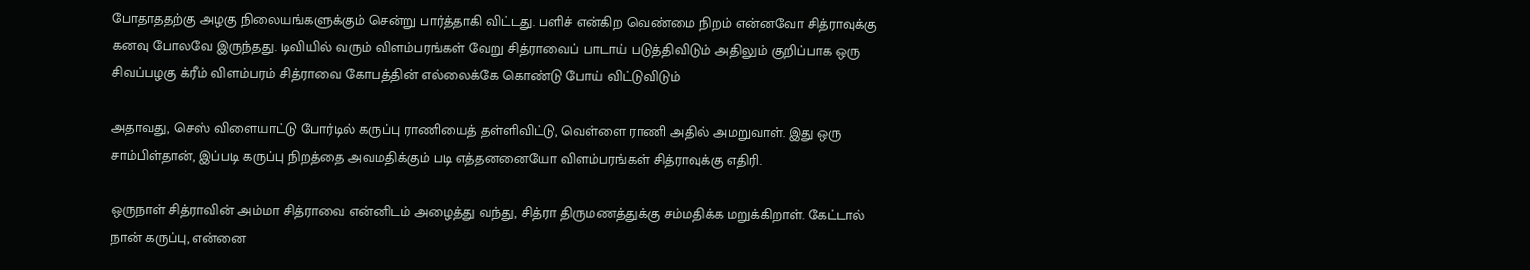போதாததற்கு அழகு நிலையங்களுக்கும் சென்று பார்த்தாகி விட்டது. பளிச் என்கிற வெண்மை நிறம் என்னவோ சித்ராவுக்கு கனவு போலவே இருந்தது. டிவியில் வரும் விளம்பரங்கள் வேறு சித்ராவைப் பாடாய் படுத்திவிடும் அதிலும் குறிப்பாக ஒரு சிவப்பழகு க்ரீம் விளம்பரம் சித்ராவை கோபத்தின் எல்லைக்கே கொண்டு போய் விட்டுவிடும்

அதாவது, செஸ் விளையாட்டு போர்டில் கருப்பு ராணியைத் தள்ளிவிட்டு, வெள்ளை ராணி அதில் அமறுவாள். இது ஒரு சாம்பிள்தான், இப்படி கருப்பு நிறத்தை அவமதிக்கும் படி எத்தனனையோ விளம்பரங்கள் சித்ராவுக்கு எதிரி.

ஒருநாள் சித்ராவின் அம்மா சித்ராவை என்னிடம் அழைத்து வந்து, சித்ரா திருமணத்துக்கு சம்மதிக்க மறுக்கிறாள். கேட்டால் நான் கருப்பு, என்னை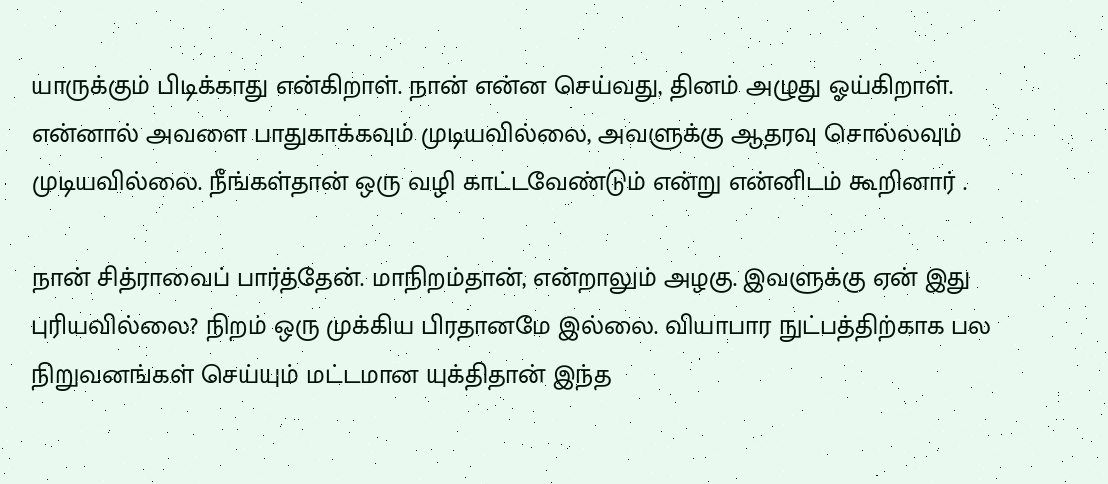யாருக்கும் பிடிக்காது என்கிறாள். நான் என்ன செய்வது, தினம் அழுது ஓய்கிறாள். என்னால் அவளை பாதுகாக்கவும் முடியவில்லை, அவளுக்கு ஆதரவு சொல்லவும் முடியவில்லை. நீங்கள்தான் ஒரு வழி காட்டவேண்டும் என்று என்னிடம் கூறினார் .

நான் சித்ராவைப் பார்த்தேன். மாநிறம்தான், என்றாலும் அழகு. இவளுக்கு ஏன் இது புரியவில்லை? நிறம் ஒரு முக்கிய பிரதானமே இல்லை. வியாபார நுட்பத்திற்காக பல நிறுவனங்கள் செய்யும் மட்டமான யுக்திதான் இந்த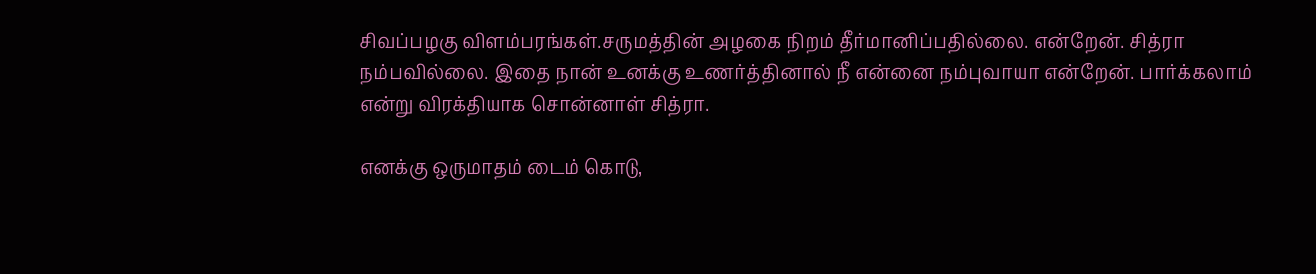சிவப்பழகு விளம்பரங்கள்.சருமத்தின் அழகை நிறம் தீர்மானிப்பதில்லை. என்றேன். சித்ரா நம்பவில்லை. இதை நான் உனக்கு உணர்த்தினால் நீ என்னை நம்புவாயா என்றேன். பார்க்கலாம் என்று விரக்தியாக சொன்னாள் சித்ரா.

எனக்கு ஒருமாதம் டைம் கொடு,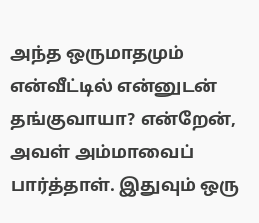அந்த ஒருமாதமும் என்வீட்டில் என்னுடன் தங்குவாயா? என்றேன், அவள் அம்மாவைப் பார்த்தாள். இதுவும் ஒரு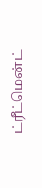ட்ரீட்மென்ட்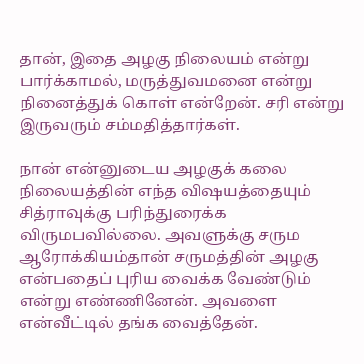தான், இதை அழகு நிலையம் என்று பார்க்காமல், மருத்துவமனை என்று நினைத்துக் கொள் என்றேன். சரி என்று இருவரும் சம்மதித்தார்கள்.

நான் என்னுடைய அழகுக் கலை நிலையத்தின் எந்த விஷயத்தையும் சித்ராவுக்கு பரிந்துரைக்க விருமபவில்லை. அவளுக்கு சரும ஆரோக்கியம்தான் சருமத்தின் அழகு என்பதைப் புரிய வைக்க வேண்டும் என்று எண்ணினேன். அவளை என்வீட்டில் தங்க வைத்தேன்.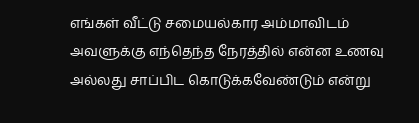எங்கள் வீட்டு சமையல்கார அம்மாவிடம் அவளுக்கு எந்தெந்த நேரத்தில் என்ன உணவு அல்லது சாப்பிட கொடுக்கவேண்டும் என்று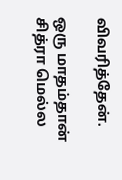விவரித்தேன்.

ஒரு மாதம்தான் சித்ரா மெல்ல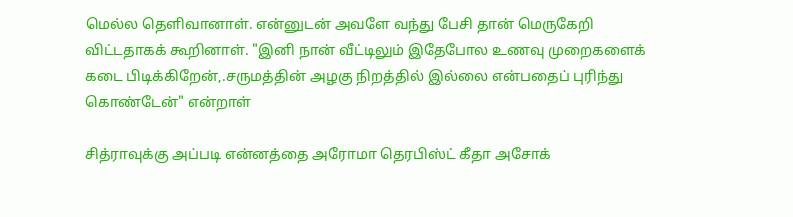மெல்ல தெளிவானாள். என்னுடன் அவளே வந்து பேசி தான் மெருகேறி விட்டதாகக் கூறினாள். "இனி நான் வீட்டிலும் இதேபோல உணவு முறைகளைக் கடை பிடிக்கிறேன்,.சருமத்தின் அழகு நிறத்தில் இல்லை என்பதைப் புரிந்து கொண்டேன்" என்றாள்

சித்ராவுக்கு அப்படி என்னத்தை அரோமா தெரபிஸ்ட் கீதா அசோக்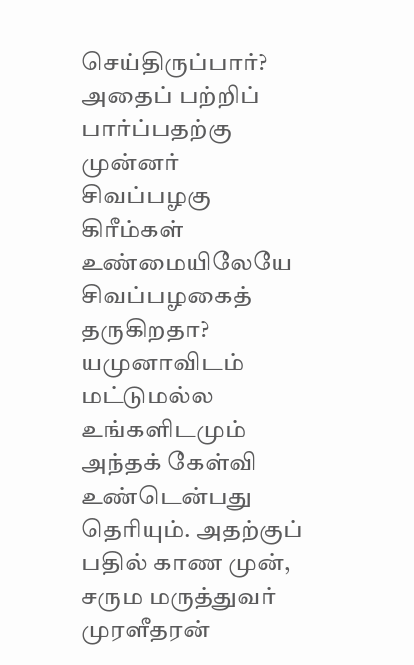செய்திருப்பார்? அதைப் பற்றிப் பார்ப்பதற்கு முன்னர் சிவப்பழகு கிரீம்கள் உண்மையிலேயே சிவப்பழகைத் தருகிறதா? யமுனாவிடம் மட்டுமல்ல உங்களிடமும் அந்தக் கேள்வி உண்டென்பது தெரியும். அதற்குப் பதில் காண முன், சரும மருத்துவர் முரளீதரன்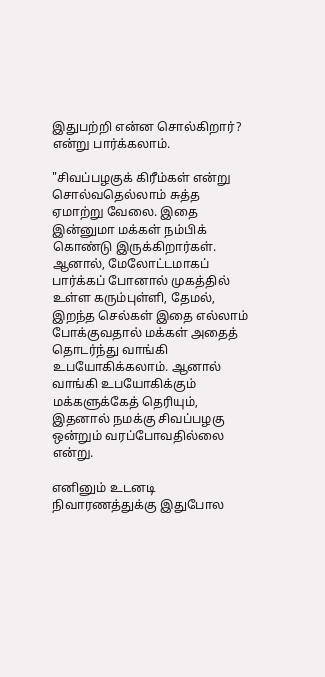இதுபற்றி என்ன சொல்கிறார்? என்று பார்க்கலாம்.

"சிவப்பழகுக் கிரீம்கள் என்று சொல்வதெல்லாம் சுத்த ஏமாற்று வேலை. இதை இன்னுமா மக்கள் நம்பிக் கொண்டு இருக்கிறார்கள். ஆனால், மேலோட்டமாகப் பார்க்கப் போனால் முகத்தில் உள்ள கரும்புள்ளி, தேமல், இறந்த செல்கள் இதை எல்லாம் போக்குவதால் மக்கள் அதைத் தொடர்ந்து வாங்கி உபயோகிக்கலாம். ஆனால் வாங்கி உபயோகிக்கும் மக்களுக்கேத் தெரியும், இதனால் நமக்கு சிவப்பழகு ஒன்றும் வரப்போவதில்லை என்று.

எனினும் உடனடி நிவாரணத்துக்கு இதுபோல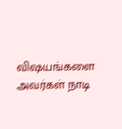விஷயங்களை அவர்கள் நாடி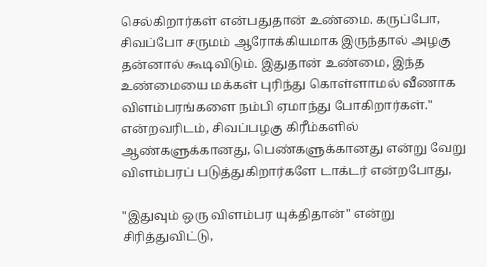செல்கிறார்கள் என்பதுதான் உண்மை. கருப்போ, சிவப்போ சருமம் ஆரோக்கியமாக இருந்தால் அழகு தன்னால் கூடிவிடும். இதுதான் உண்மை, இந்த உண்மையை மக்கள் புரிந்து கொள்ளாமல் வீணாக விளம்பரங்களை நம்பி ஏமாந்து போகிறார்கள்." என்றவரிடம், சிவப்பழகு கிரீம்களில் ஆண்களுக்கானது, பெண்களுக்கானது என்று வேறு விளம்பரப் படுத்துகிறார்களே டாக்டர் என்றபோது,

"இதுவும் ஒரு விளம்பர யுக்திதான்" என்று சிரித்துவிட்டு,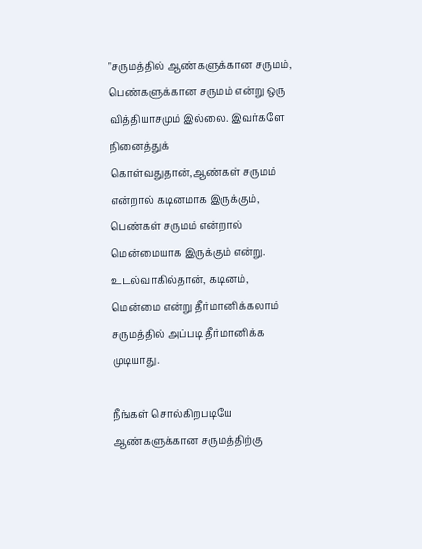"சருமத்தில் ஆண்களுக்கான சருமம், பெண்களுக்கான சருமம் என்று ஒரு வித்தியாசமும் இல்லை. இவர்களே நினைத்துக் கொள்வதுதான்,ஆண்கள் சருமம் என்றால் கடினமாக இருக்கும், பெண்கள் சருமம் என்றால் மென்மையாக இருக்கும் என்று. உடல்வாகில்தான், கடினம், மென்மை என்று தீர்மானிக்கலாம் சருமத்தில் அப்படி தீர்மானிக்க முடியாது.

நீங்கள் சொல்கிறபடியே ஆண்களுக்கான சருமத்திற்கு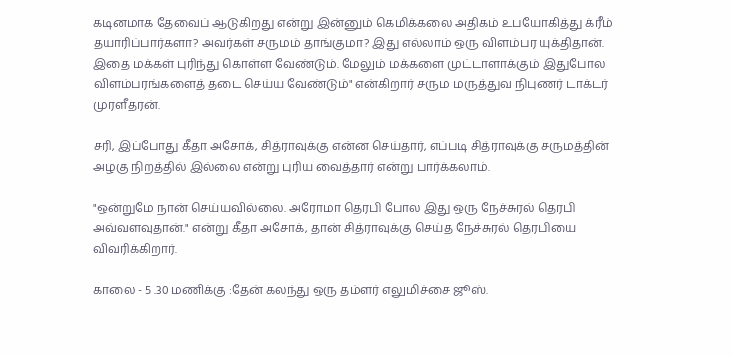கடினமாக தேவைப் ஆடுகிறது என்று இன்னும் கெமிக்கலை அதிகம் உபயோகித்து க்ரீம் தயாரிப்பார்களா? அவர்கள் சருமம் தாங்குமா? இது எல்லாம் ஒரு விளம்பர யுக்திதான். இதை மக்கள் புரிந்து கொள்ள வேண்டும். மேலும் மக்களை முட்டாளாக்கும் இதுபோல விளம்பரங்களைத் தடை செய்ய வேண்டும்" என்கிறார் சரும மருத்துவ நிபுணர் டாக்டர் முரளீதரன்.

சரி, இப்போது கீதா அசோக், சித்ராவுக்கு என்ன செய்தார், எப்படி சித்ராவுக்கு சருமத்தின் அழகு நிறத்தில் இல்லை என்று புரிய வைத்தார் என்று பார்க்கலாம்.

"ஒன்றுமே நான் செய்யவில்லை. அரோமா தெரபி போல இது ஒரு நேச்சுரல் தெரபி அவ்வளவுதான்." என்று கீதா அசோக், தான் சித்ராவுக்கு செய்த நேச்சுரல் தெரபியை விவரிக்கிறார்.

காலை - 5 .30 மணிக்கு :தேன் கலந்து ஒரு தம்ளர் எலுமிச்சை ஜூஸ்.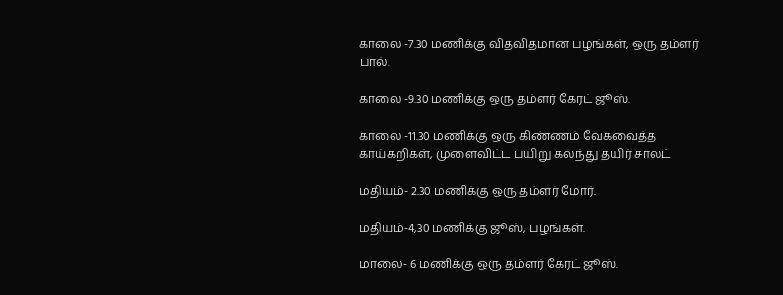காலை -7.30 மணிக்கு விதவிதமான பழங்கள், ஒரு தம்ளர் பால்.

காலை -9.30 மணிக்கு ஒரு தம்ளர் கேரட் ஜூஸ்.

காலை -11.30 மணிக்கு ஒரு கிண்ணம் வேகவைத்த காய்கறிகள், முளைவிட்ட பயிறு கலந்து தயிர் சாலட்

மதியம்- 2.30 மணிக்கு ஒரு தம்ளர் மோர்.

மதியம்-4,30 மணிக்கு ஜூஸ், பழங்கள்.

மாலை- 6 மணிக்கு ஒரு தம்ளர் கேரட் ஜூஸ்.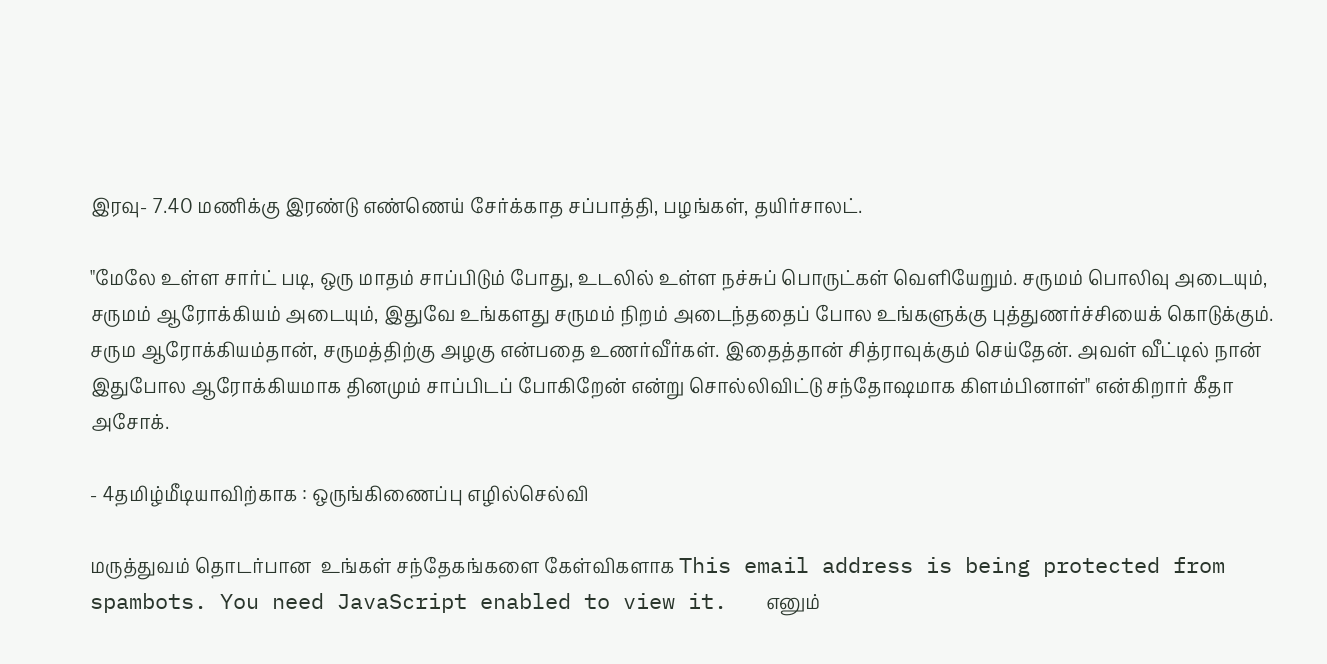இரவு- 7.40 மணிக்கு இரண்டு எண்ணெய் சேர்க்காத சப்பாத்தி, பழங்கள், தயிர்சாலட்.

"மேலே உள்ள சார்ட் படி, ஒரு மாதம் சாப்பிடும் போது, உடலில் உள்ள நச்சுப் பொருட்கள் வெளியேறும். சருமம் பொலிவு அடையும், சருமம் ஆரோக்கியம் அடையும், இதுவே உங்களது சருமம் நிறம் அடைந்ததைப் போல உங்களுக்கு புத்துணர்ச்சியைக் கொடுக்கும். சரும ஆரோக்கியம்தான், சருமத்திற்கு அழகு என்பதை உணர்வீர்கள். இதைத்தான் சித்ராவுக்கும் செய்தேன். அவள் வீட்டில் நான் இதுபோல ஆரோக்கியமாக தினமும் சாப்பிடப் போகிறேன் என்று சொல்லிவிட்டு சந்தோஷமாக கிளம்பினாள்" என்கிறார் கீதா அசோக்.

- 4தமிழ்மீடியாவிற்காக : ஒருங்கிணைப்பு எழில்செல்வி

மருத்துவம் தொடர்பான  உங்கள் சந்தேகங்களை கேள்விகளாக This email address is being protected from spambots. You need JavaScript enabled to view it.   எனும்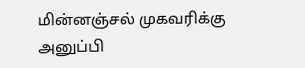மின்னஞ்சல் முகவரிக்கு அனுப்பி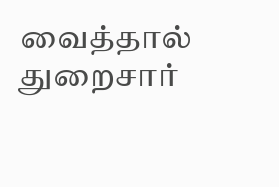வைத்தால் துறைசார்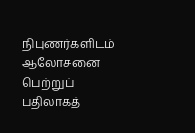நிபுணர்களிடம்  ஆலோசனை பெற்றுப் பதிலாகத்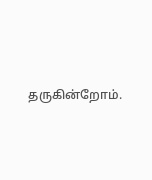தருகின்றோம்.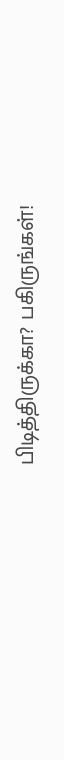பிடித்திருக்கா? பகிருங்கள்!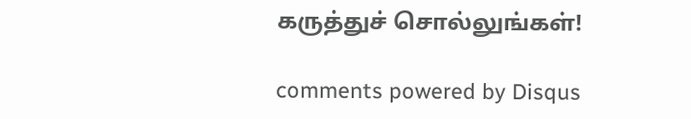கருத்துச் சொல்லுங்கள்!

comments powered by Disqus